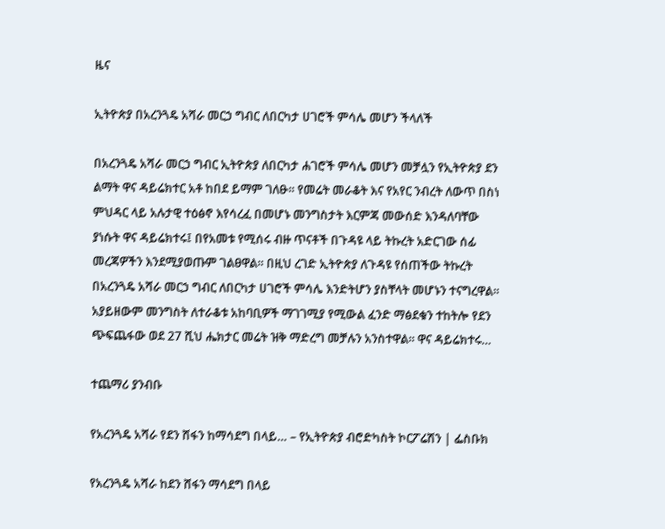ዜና

ኢትዮጵያ በአረንጓዴ አሻራ መርኃ ግብር ለበርካታ ሀገሮች ምሳሌ መሆን ችላለች

በአረንጓዴ አሻራ መርኃ ግብር ኢትዮጵያ ለበርካታ ሐገሮች ምሳሌ መሆን መቻሏን የኢትዮጵያ ደን ልማት ዋና ዳይሬክተር አቶ ከበደ ይማም ገለፁ፡፡ የመሬት መራቆት እና የአየር ንብረት ለውጥ በስነ ምህዳር ላይ አሉታዊ ተዕፅኖ እየሳረፈ በመሆኑ መንግስታት እርምጃ መውሰድ እንዳለባቸው ያነሱት ዋና ዳይሬክተሩ፤ በየአመቱ የሚሰሩ ብዙ ጥናቶች በጉዳዩ ላይ ትኩረት አድርገው ሰፊ መረጃዎችን እንደሚያወጡም ገልፀዋል፡፡ በዚህ ረገድ ኢትዮጵያ ለጉዳዩ የሰጠችው ትኩረት በአረንጓዴ አሻራ መርኃ ግብር ለበርካታ ሀገሮች ምሳሌ እንድትሆን ያስቸላት መሆኑን ተናግረዋል፡፡ አያይዘውም መንግስት ለተራቆቱ አከባቢዎች ማገገሚያ የሚውል ፈንድ ማፅደቁን ተከትሎ የደን ጭፍጨፋው ወደ 27 ሺህ ሔክታር መሬት ዝቅ ማድረግ መቻሉን አንስተዋል፡፡ ዋና ዳይሬክተሩ…

ተጨማሪ ያንብቡ

የአረንጓዴ አሻራ የደን ሸፋን ከማሳደግ በላይ… – የኢትዮጵያ ብሮድካስት ኮርፖሬሽን | ፌስቡክ

የአረንጓዴ አሻራ ከደን ሸፋን ማሳደግ በላይ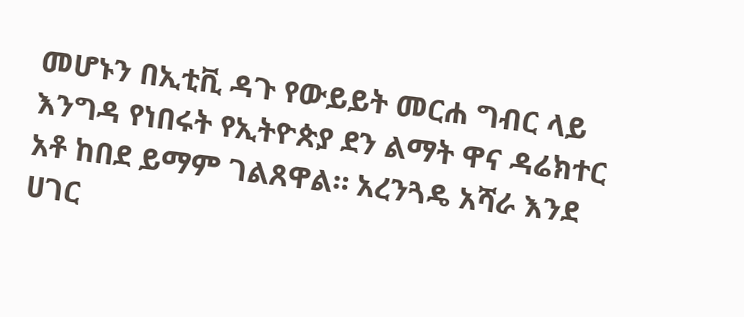መሆኑን በኢቲቪ ዳጉ የውይይት መርሐ ግብር ላይ እንግዳ የነበሩት የኢትዮጵያ ደን ልማት ዋና ዳሬክተር አቶ ከበደ ይማም ገልጸዋል። አረንጓዴ አሻራ እንደ ሀገር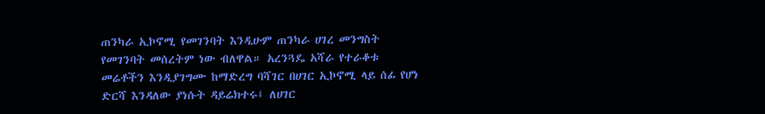ጠንካራ ኢኮኖሚ የመገንባት እንዲሁም ጠንካራ ሀገረ መንግስት የመገንባት መሰረትም ነው ብለዋል። አረንጓዴ አሻራ የተራቆቱ መሬቶችን እንዲያገግሙ ከማድረግ ባሻገር በሀገር ኢኮኖሚ ላይ ሰፊ የሆነ ድርሻ እንዳለው ያነሱት ዳይሬክተሩ፤ ለሀገር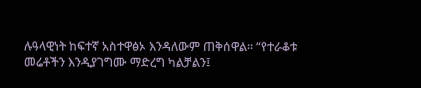ሉዓላዊነት ከፍተኛ አስተዋፅኦ እንዳለውም ጠቅሰዋል። “የተራቆቱ መሬቶችን እንዲያገግሙ ማድረግ ካልቻልን፤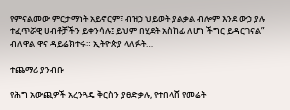የምናልመው ምርታማነት አይኖርም፣ ብዝኃ ህይወት ያልቃል ብሎም እንደ ውኃ ያሉ ተፈጥሯዊ ሀብቶቻችን ይቀንሳሉ፤ ይህም በሂደት አስከፊ ለሆነ ችግር ይዳርገናል” ብለዋል ዋና ዳይሬክተሩ። ኢትዮጵያ ላለፉት…

ተጨማሪ ያንብቡ

የሕግ አውጪዎች አረንጓዴ ቅርስን ያፀድቃሉ, የተበላሸ የመሬት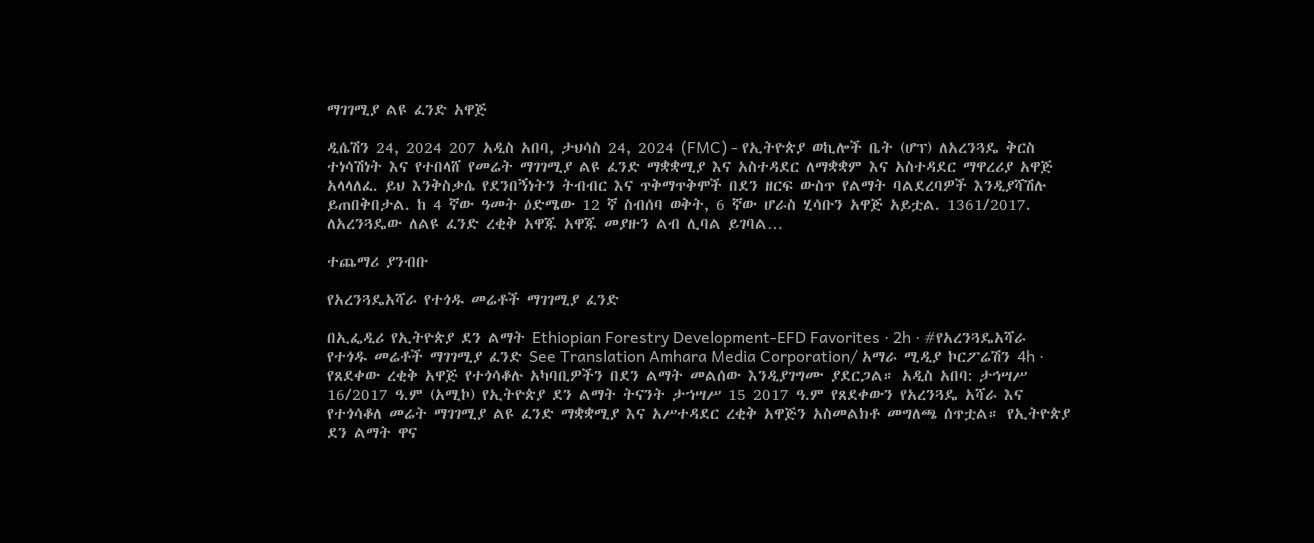ማገገሚያ ልዩ ፈንድ አዋጅ

ዲሴሽን 24, 2024 207 አዲስ አበባ, ታህሳስ 24, 2024 (FMC) - የኢትዮጵያ ወኪሎች ቤት (ሆፕ) ለአረንጓዴ ቅርስ ተነሳሽነት እና የተበላሸ የመሬት ማገገሚያ ልዩ ፈንድ ማቋቋሚያ እና አስተዳደር ለማቋቋም እና አስተዳደር ማዋረሪያ አዋጅ አላላለፈ. ይህ እንቅስቃሴ የደንበኝነትን ትብብር እና ጥቅማጥቅሞች በደን ዘርፍ ውስጥ የልማት ባልደረባዎች እንዲያሻሽሉ ይጠበቅበታል. ከ 4 ኛው ዓመት ዕድሜው 12 ኛ ስብሰባ ወቅት, 6 ኛው ሆራስ ሂሳቡን አዋጅ አይቷል. 1361/2017. ለአረንጓዴው ለልዩ ፈንድ ረቂቅ አዋጁ አዋጁ መያዙን ልብ ሊባል ይገባል…

ተጨማሪ ያንብቡ

የአረንጓዴአሻራ የተጎዱ መሬቶች ማገገሚያ ፈንድ

በኢፌዲሪ የኢትዮጵያ ደን ልማት Ethiopian Forestry Development-EFD Favorites · 2h · #የአረንጓዴአሻራ የተጎዱ መሬቶች ማገገሚያ ፈንድ See Translation Amhara Media Corporation/ አማራ ሚዲያ ኮርፖሬሽን 4h · የጸደቀው ረቂቅ አዋጅ የተጎሳቆሉ አካባቢዎችን በደን ልማት መልሰው እንዲያገግሙ ያደርጋል። አዲስ አበባ: ታኅሣሥ 16/2017 ዓ.ም (አሚኮ) የኢትዮጵያ ደን ልማት ትናንት ታኀሣሥ 15 2017 ዓ.ም የጸደቀውን የአረንጓዴ አሻራ እና የተጎሳቆለ መሬት ማገገሚያ ልዩ ፈንድ ማቋቋሚያ እና አሥተዳደር ረቂቅ አዋጅን አስመልክቶ መግለጫ ሰጥቷል። የኢትዮጵያ ደን ልማት ዋና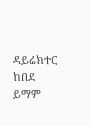ዳይሬክተር ከበደ ይማም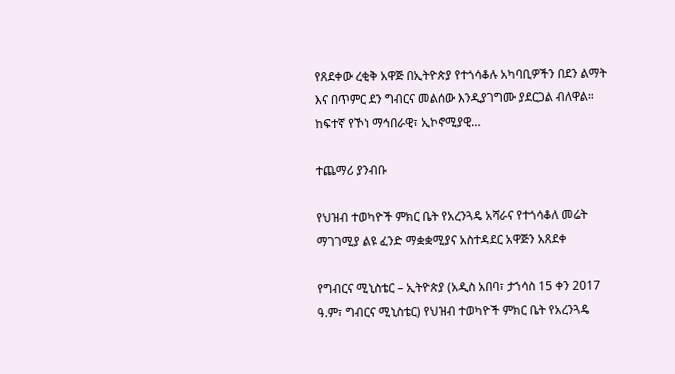የጸደቀው ረቂቅ አዋጅ በኢትዮጵያ የተጎሳቆሉ አካባቢዎችን በደን ልማት እና በጥምር ደን ግብርና መልሰው እንዲያገግሙ ያደርጋል ብለዋል። ከፍተኛ የኾነ ማኅበራዊ፣ ኢኮኖሚያዊ…

ተጨማሪ ያንብቡ

የህዝብ ተወካዮች ምክር ቤት የአረንጓዴ አሻራና የተጎሳቆለ መሬት ማገገሚያ ልዩ ፈንድ ማቋቋሚያና አስተዳደር አዋጅን አጸደቀ

የግብርና ሚኒስቴር – ኢትዮጵያ (አዲስ አበባ፣ ታኀሳስ 15 ቀን 2017 ዓ.ም፣ ግብርና ሚኒስቴር) የህዝብ ተወካዮች ምክር ቤት የአረንጓዴ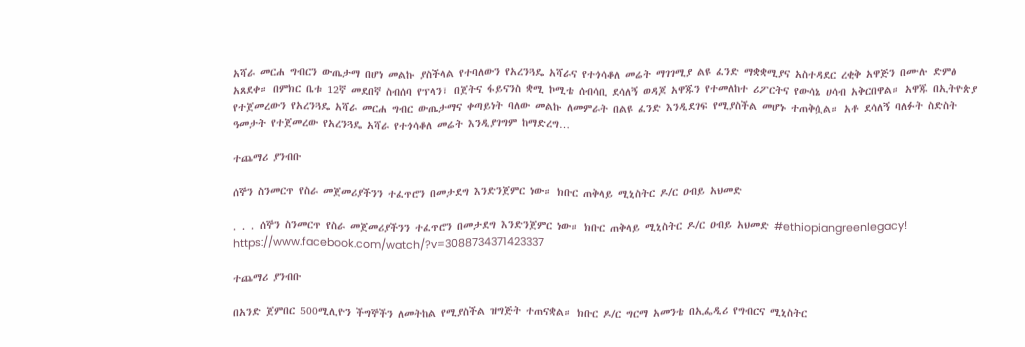አሻራ መርሐ ግብርን ውጤታማ በሆነ መልኩ ያስችላል የተባለውን የአረንጓዴ አሻራና የተጎሳቆለ መሬት ማገገሚያ ልዩ ፈንድ ማቋቋሚያና አስተዳደር ረቂቅ አዋጅን በሙሉ ድምፅ አጸደቀ። በምክር ቤቱ 12ኛ መደበኛ ስብሰባ የፕላን፣ በጀትና ፋይናንስ ቋሚ ኮሚቴ ሰብሳቢ ደሳለኝ ወዳጆ አዋጁን የተመለከተ ሪፖርትና የውሳኔ ሀሳብ አቅርበዋል። አዋጁ በኢትዮጵያ የተጀመረውን የአረንጓዴ አሻራ መርሐ ግብር ውጤታማና ቀጣይነት ባለው መልኩ ለመምራት በልዩ ፈንድ እንዲደገፍ የሚያስችል መሆኑ ተጠቅሷል። አቶ ደሳለኝ ባለፉት ስድስት ዓመታት የተጀመረው የአረንጓዴ አሻራ የተጎሳቆለ መሬት እንዲያገግም ከማድረግ…

ተጨማሪ ያንብቡ

ሰኞን ስንመርጥ የስራ መጀመሪያችንን ተፈጥሮን በመታደግ እንድንጀምር ነው። ክቡር ጠቅላይ ሚኒስትር ዶ/ር ዐብይ አህመድ

. . . ሰኞን ስንመርጥ የስራ መጀመሪያችንን ተፈጥሮን በመታደግ እንድንጀምር ነው። ክቡር ጠቅላይ ሚኒስትር ዶ/ር ዐብይ አህመድ #ethiopiangreenlegacy! https://www.facebook.com/watch/?v=3088734371423337

ተጨማሪ ያንብቡ

በአንድ ጀምበር 500ሚሊዮን ችግኞችን ለመትከል የሚያስችል ዝግጅት ተጠናቋል። ክቡር ዶ/ር ግርማ አመንቴ በኢፌዲሪ የግብርና ሚኒስትር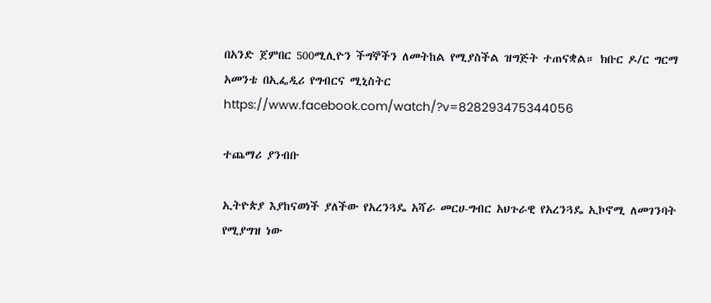በአንድ ጀምበር 500ሚሊዮን ችግኞችን ለመትከል የሚያስችል ዝግጅት ተጠናቋል። ክቡር ዶ/ር ግርማ አመንቴ በኢፌዲሪ የግብርና ሚኒስትር https://www.facebook.com/watch/?v=828293475344056

ተጨማሪ ያንብቡ

ኢትዮጵያ እያከናወነች ያለችው የአረንጓዴ አሻራ መርሀ-ግብር አህጉራዊ የአረንጓዴ ኢኮኖሚ ለመገንባት የሚያግዝ ነው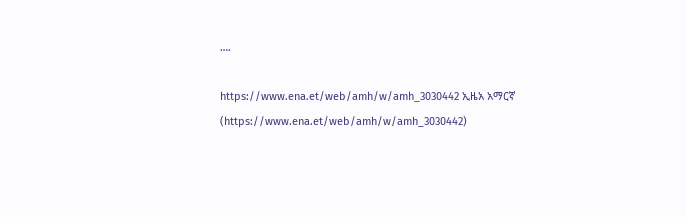….

https://www.ena.et/web/amh/w/amh_3030442 ኢዜአ አማርኛ (https://www.ena.et/web/amh/w/amh_3030442)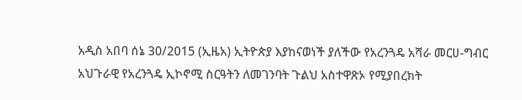አዲስ አበባ ሰኔ 30/2015 (ኢዜአ) ኢትዮጵያ እያከናወነች ያለችው የአረንጓዴ አሻራ መርሀ-ግብር አህጉራዊ የአረንጓዴ ኢኮኖሚ ስርዓትን ለመገንባት ጉልህ አስተዋጽኦ የሚያበረክት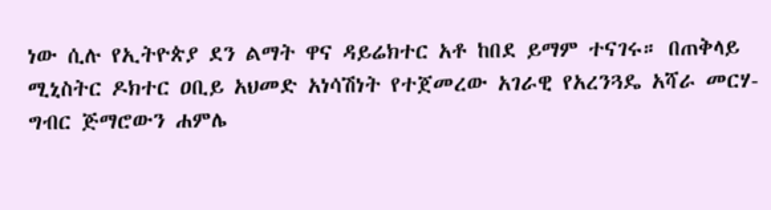ነው ሲሉ የኢትዮጵያ ደን ልማት ዋና ዳይሬክተር አቶ ከበደ ይማም ተናገሩ። በጠቅላይ ሚኒስትር ዶክተር ዐቢይ አህመድ አነሳሽነት የተጀመረው አገራዊ የአረንጓዴ አሻራ መርሃ-ግብር ጅማሮውን ሐምሌ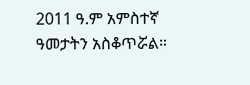2011 ዓ.ም አምስተኛ ዓመታትን አስቆጥሯል።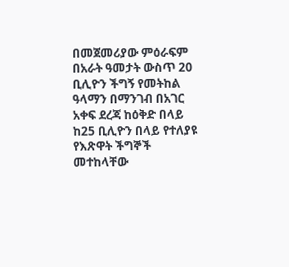በመጀመሪያው ምዕራፍም በአራት ዓመታት ውስጥ 20 ቢሊዮን ችግኝ የመትከል ዓላማን በማንገብ በአገር አቀፍ ደረጃ ከዕቅድ በላይ ከ25 ቢሊዮን በላይ የተለያዩ የእጽዋት ችግኞች መተከላቸው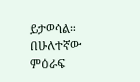ይታወሳል። በሁለተኛው ምዕራፍ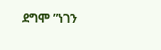ደግሞ ”ነገን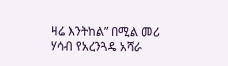ዛሬ እንትከል” በሚል መሪ ሃሳብ የአረንጓዴ አሻራ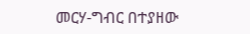መርሃ-ግብር በተያዘው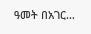ዓመት በአገር…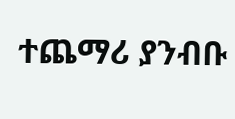ተጨማሪ ያንብቡ